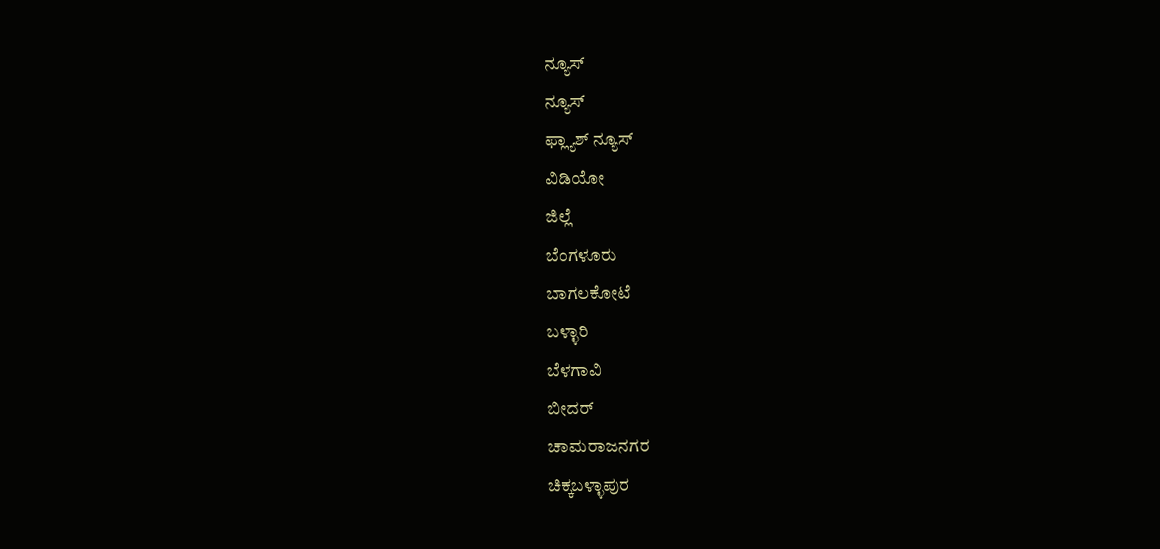ನ್ಯೂಸ್
ನ್ಯೂಸ್
ಫ್ಲ್ಯಾಶ್ ನ್ಯೂಸ್
ವಿಡಿಯೋ
ಜಿಲ್ಲೆ
ಬೆಂಗಳೂರು
ಬಾಗಲಕೋಟೆ
ಬಳ್ಳಾರಿ
ಬೆಳಗಾವಿ
ಬೀದರ್
ಚಾಮರಾಜನಗರ
ಚಿಕ್ಕಬಳ್ಳಾಪುರ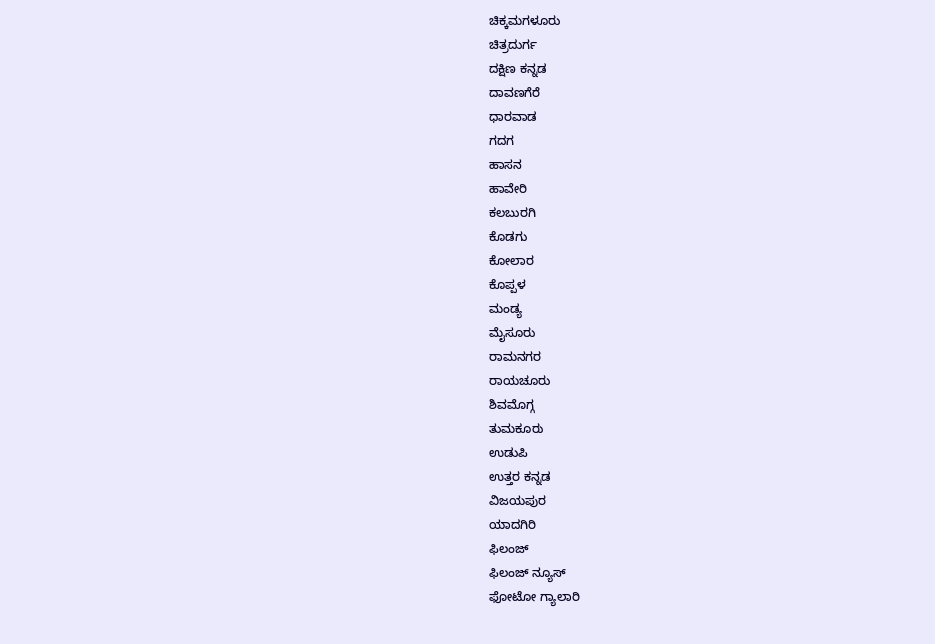ಚಿಕ್ಕಮಗಳೂರು
ಚಿತ್ರದುರ್ಗ
ದಕ್ಷಿಣ ಕನ್ನಡ
ದಾವಣಗೆರೆ
ಧಾರವಾಡ
ಗದಗ
ಹಾಸನ
ಹಾವೇರಿ
ಕಲಬುರಗಿ
ಕೊಡಗು
ಕೋಲಾರ
ಕೊಪ್ಪಳ
ಮಂಡ್ಯ
ಮೈಸೂರು
ರಾಮನಗರ
ರಾಯಚೂರು
ಶಿವಮೊಗ್ಗ
ತುಮಕೂರು
ಉಡುಪಿ
ಉತ್ತರ ಕನ್ನಡ
ವಿಜಯಪುರ
ಯಾದಗಿರಿ
ಫಿಲಂಜ್
ಫಿಲಂಜ್ ನ್ಯೂಸ್
ಫೋಟೋ ಗ್ಯಾಲಾರಿ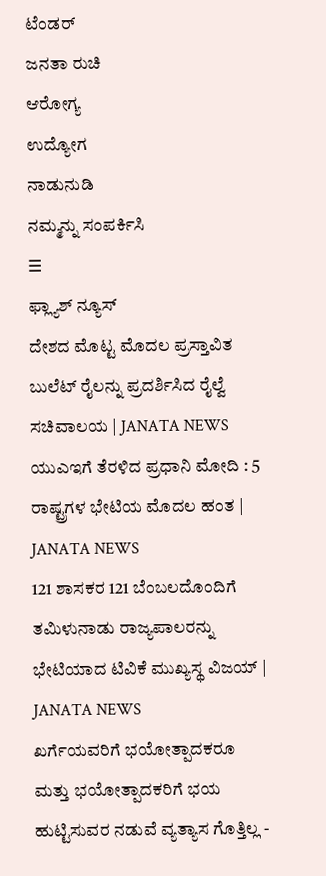ಟೆಂಡರ್
ಜನತಾ ರುಚಿ
ಆರೋಗ್ಯ
ಉದ್ಯೋಗ
ನಾಡುನುಡಿ
ನಮ್ಮನ್ನು ಸಂಪರ್ಕಿಸಿ
☰
ಫ್ಲ್ಯಾಶ್ ನ್ಯೂಸ್
ದೇಶದ ಮೊಟ್ಟ ಮೊದಲ ಪ್ರಸ್ತಾವಿತ ಬುಲೆಟ್ ರೈಲನ್ನು ಪ್ರದರ್ಶಿಸಿದ ರೈಲ್ವೆ ಸಚಿವಾಲಯ | JANATA NEWS
ಯುಎಇಗೆ ತೆರಳಿದ ಪ್ರಧಾನಿ ಮೋದಿ : 5 ರಾಷ್ಟ್ರಗಳ ಭೇಟಿಯ ಮೊದಲ ಹಂತ | JANATA NEWS
121 ಶಾಸಕರ 121 ಬೆಂಬಲದೊಂದಿಗೆ ತಮಿಳುನಾಡು ರಾಜ್ಯಪಾಲರನ್ನು ಭೇಟಿಯಾದ ಟಿವಿಕೆ ಮುಖ್ಯಸ್ಥ ವಿಜಯ್ | JANATA NEWS
ಖರ್ಗೆಯವರಿಗೆ ಭಯೋತ್ಪಾದಕರೂ ಮತ್ತು ಭಯೋತ್ಪಾದಕರಿಗೆ ಭಯ ಹುಟ್ಟಿಸುವರ ನಡುವೆ ವ್ಯತ್ಯಾಸ ಗೊತ್ತಿಲ್ಲ -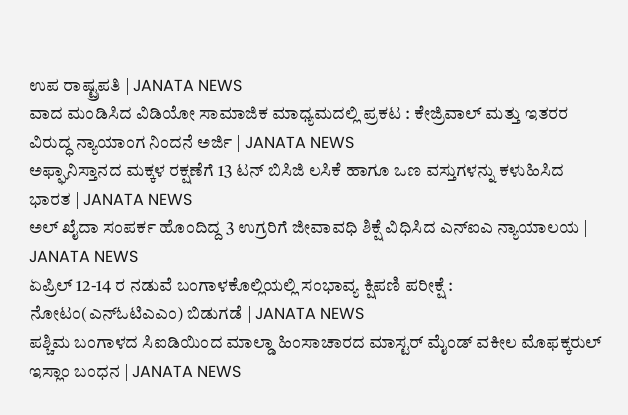ಉಪ ರಾಷ್ಟ್ರಪತಿ | JANATA NEWS
ವಾದ ಮಂಡಿಸಿದ ವಿಡಿಯೋ ಸಾಮಾಜಿಕ ಮಾಧ್ಯಮದಲ್ಲಿ ಪ್ರಕಟ : ಕೇಜ್ರಿವಾಲ್ ಮತ್ತು ಇತರರ ವಿರುದ್ಧ ನ್ಯಾಯಾಂಗ ನಿಂದನೆ ಅರ್ಜಿ | JANATA NEWS
ಅಫ್ಘಾನಿಸ್ತಾನದ ಮಕ್ಕಳ ರಕ್ಷಣೆಗೆ 13 ಟನ್ ಬಿಸಿಜಿ ಲಸಿಕೆ ಹಾಗೂ ಒಣ ವಸ್ತುಗಳನ್ನು ಕಳುಹಿಸಿದ ಭಾರತ | JANATA NEWS
ಅಲ್ ಖೈದಾ ಸಂಪರ್ಕ ಹೊಂದಿದ್ದ 3 ಉಗ್ರರಿಗೆ ಜೀವಾವಧಿ ಶಿಕ್ಷೆ ವಿಧಿಸಿದ ಎನ್ಐಎ ನ್ಯಾಯಾಲಯ | JANATA NEWS
ಏಪ್ರಿಲ್ 12-14 ರ ನಡುವೆ ಬಂಗಾಳಕೊಲ್ಲಿಯಲ್ಲಿ ಸಂಭಾವ್ಯ ಕ್ಷಿಪಣಿ ಪರೀಕ್ಷೆ : ನೋಟಂ(ಎನ್ಓಟಿಎಎಂ) ಬಿಡುಗಡೆ | JANATA NEWS
ಪಶ್ಚಿಮ ಬಂಗಾಳದ ಸಿಐಡಿಯಿಂದ ಮಾಲ್ಡಾ ಹಿಂಸಾಚಾರದ ಮಾಸ್ಟರ್ ಮೈಂಡ್ ವಕೀಲ ಮೊಫಕ್ಕರುಲ್ ಇಸ್ಲಾಂ ಬಂಧನ | JANATA NEWS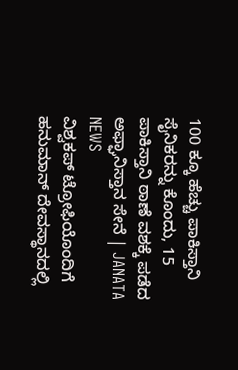100 ಕ್ಕೂ ಹೆಚ್ಚು ಪಾಕಿಸ್ತಾನಿ ಸೈನಿಕರನ್ನು ಕೊಂದು, 15 ಪಾಕಿಸ್ತಾನಿ ಠಾಣೆ ವಶಕ್ಕೆ ಪಡೆದ ಅಫ್ಘಾನಿಸ್ತಾನ ಸೇನೆ | JANATA NEWS
ವಿಶ್ವಕಪ್ ಟ್ರೋಫಿಯೊಂದಿಗೆ ಹನುಮಾನ್ ದೇವಸ್ಥಾನದಲ್ಲಿ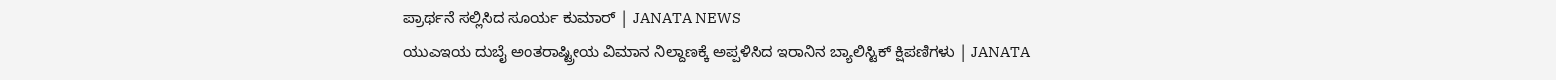ಪ್ರಾರ್ಥನೆ ಸಲ್ಲಿಸಿದ ಸೂರ್ಯ ಕುಮಾರ್ | JANATA NEWS
ಯುಎಇಯ ದುಬೈ ಅಂತರಾಷ್ಟ್ರೀಯ ವಿಮಾನ ನಿಲ್ದಾಣಕ್ಕೆ ಅಪ್ಪಳಿಸಿದ ಇರಾನಿನ ಬ್ಯಾಲಿಸ್ಟಿಕ್ ಕ್ಷಿಪಣಿಗಳು | JANATA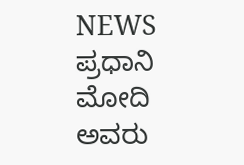NEWS
ಪ್ರಧಾನಿ ಮೋದಿ ಅವರು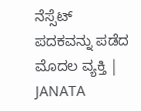ನೆಸ್ಸೆಟ್ ಪದಕವನ್ನು ಪಡೆದ ಮೊದಲ ವ್ಯಕ್ತಿ | JANATA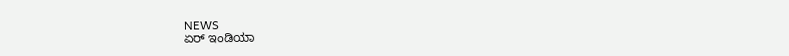NEWS
ಏರ್ ಇಂಡಿಯಾ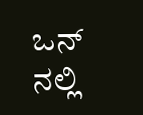ಒನ್ ನಲ್ಲಿ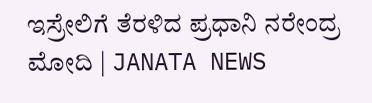ಇಸ್ರೇಲಿಗೆ ತೆರಳಿದ ಪ್ರಧಾನಿ ನರೇಂದ್ರ ಮೋದಿ | JANATA NEWS